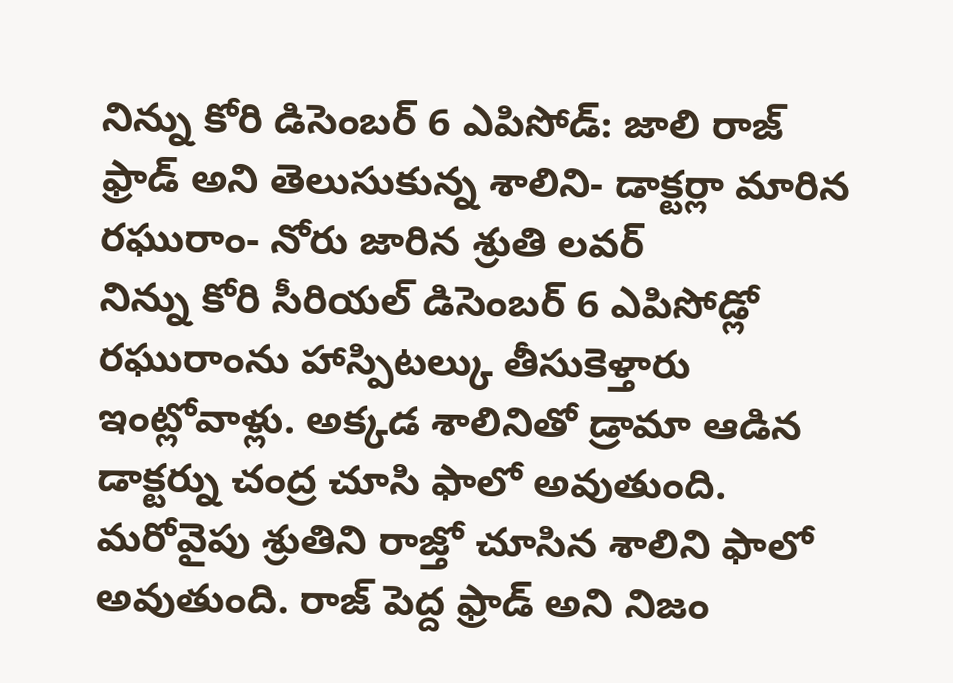నిన్ను కోరి డిసెంబర్ 6 ఎపిసోడ్: జాలి రాజ్ ఫ్రాడ్ అని తెలుసుకున్న శాలిని- డాక్టర్లా మారిన రఘురాం- నోరు జారిన శ్రుతి లవర్
నిన్ను కోరి సీరియల్ డిసెంబర్ 6 ఎపిసోడ్లో రఘురాంను హాస్పిటల్కు తీసుకెళ్తారు ఇంట్లోవాళ్లు. అక్కడ శాలినితో డ్రామా ఆడిన డాక్టర్ను చంద్ర చూసి ఫాలో అవుతుంది. మరోవైపు శ్రుతిని రాజ్తో చూసిన శాలిని ఫాలో అవుతుంది. రాజ్ పెద్ద ఫ్రాడ్ అని నిజం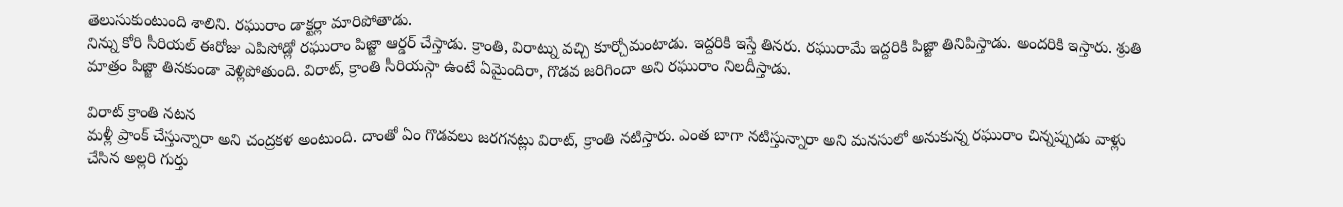తెలుసుకుంటుంది శాలిని. రఘురాం డాక్టర్లా మారిపోతాడు.
నిన్ను కోరి సీరియల్ ఈరోజు ఎపిసోడ్లో రఘురాం పిజ్జా ఆర్డర్ చేస్తాడు. క్రాంతి, విరాట్ను వచ్చి కూర్చోమంటాడు. ఇద్దరికి ఇస్తే తినరు. రఘురామే ఇద్దరికి పిజ్జా తినిపిస్తాడు. అందరికి ఇస్తారు. శ్రుతి మాత్రం పిజ్జా తినకుండా వెళ్లిపోతుంది. విరాట్, క్రాంతి సీరియస్గా ఉంటే ఏమైందిరా, గొడవ జరిగిందా అని రఘురాం నిలదీస్తాడు.

విరాట్ క్రాంతి నటన
మళ్లీ ప్రాంక్ చేస్తున్నారా అని చంద్రకళ అంటుంది. దాంతో ఏం గొడవలు జరగనట్లు విరాట్, క్రాంతి నటిస్తారు. ఎంత బాగా నటిస్తున్నారా అని మనసులో అనుకున్న రఘురాం చిన్నప్పుడు వాళ్లు చేసిన అల్లరి గుర్తు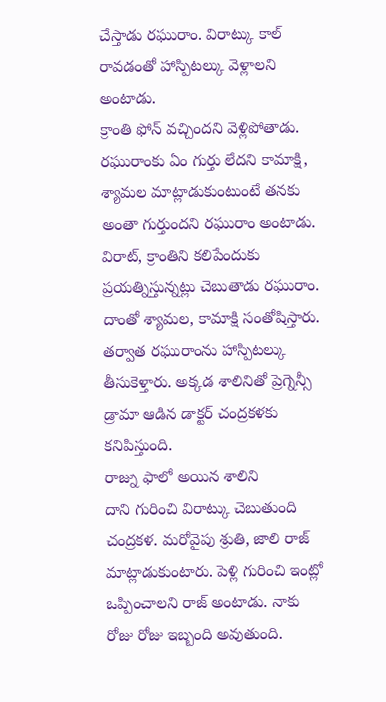చేస్తాడు రఘురాం. విరాట్కు కాల్ రావడంతో హాస్పిటల్కు వెళ్లాలని అంటాడు.
క్రాంతి ఫోన్ వచ్చిందని వెళ్లిపోతాడు. రఘురాంకు ఏం గుర్తు లేదని కామాక్షి, శ్యామల మాట్లాడుకుంటుంటే తనకు అంతా గుర్తుందని రఘురాం అంటాడు. విరాట్, క్రాంతిని కలిపేందుకు ప్రయత్నిస్తున్నట్లు చెబుతాడు రఘురాం. దాంతో శ్యామల, కామాక్షి సంతోషిస్తారు. తర్వాత రఘురాంను హాస్పిటల్కు తీసుకెళ్తారు. అక్కడ శాలినితో ప్రెగ్నెన్సీ డ్రామా ఆడిన డాక్టర్ చంద్రకళకు కనిపిస్తుంది.
రాజ్ను ఫాలో అయిన శాలిని
దాని గురించి విరాట్కు చెబుతుంది చంద్రకళ. మరోవైపు శ్రుతి, జాలి రాజ్ మాట్లాడుకుంటారు. పెళ్లి గురించి ఇంట్లో ఒప్పించాలని రాజ్ అంటాడు. నాకు రోజు రోజు ఇబ్బంది అవుతుంది.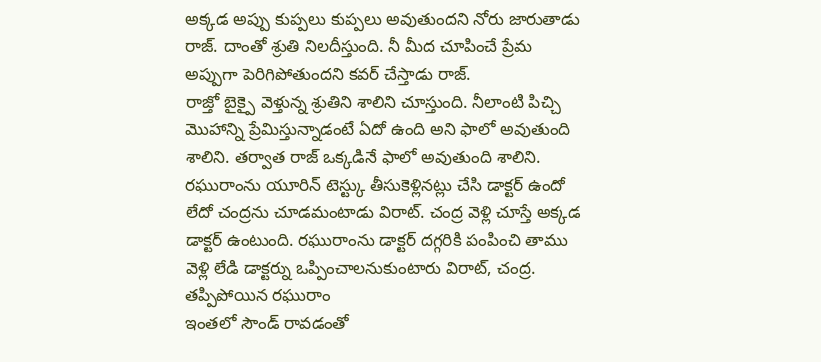అక్కడ అప్పు కుప్పలు కుప్పలు అవుతుందని నోరు జారుతాడు రాజ్. దాంతో శ్రుతి నిలదీస్తుంది. నీ మీద చూపించే ప్రేమ అప్పుగా పెరిగిపోతుందని కవర్ చేస్తాడు రాజ్.
రాజ్తో బైక్పై వెళ్తున్న శ్రుతిని శాలిని చూస్తుంది. నీలాంటి పిచ్చి మొహాన్ని ప్రేమిస్తున్నాడంటే ఏదో ఉంది అని ఫాలో అవుతుంది శాలిని. తర్వాత రాజ్ ఒక్కడినే ఫాలో అవుతుంది శాలిని. రఘురాంను యూరిన్ టెస్ట్కు తీసుకెళ్లినట్లు చేసి డాక్టర్ ఉందో లేదో చంద్రను చూడమంటాడు విరాట్. చంద్ర వెళ్లి చూస్తే అక్కడ డాక్టర్ ఉంటుంది. రఘురాంను డాక్టర్ దగ్గరికి పంపించి తాము వెళ్లి లేడి డాక్టర్ను ఒప్పించాలనుకుంటారు విరాట్, చంద్ర.
తప్పిపోయిన రఘురాం
ఇంతలో సౌండ్ రావడంతో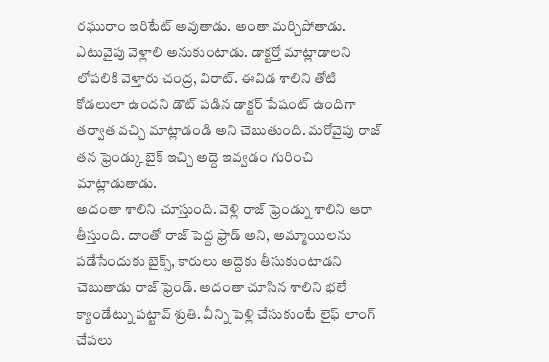రఘురాం ఇరిటేట్ అవుతాడు. అంతా మర్చిపోతాడు. ఎటువైపు వెళ్లాలి అనుకుంటాడు. డాక్టర్తో మాట్లాడాలని లోపలికి వెళ్తారు చంద్ర, విరాట్. ఈవిడ శాలిని తోటి కోడలులా ఉందని డౌట్ పడిన డాక్టర్ పేషంట్ ఉందిగా తర్వాత వచ్చి మాట్లాడండి అని చెబుతుంది. మరోవైపు రాజ్ తన ఫ్రెండ్కు బైక్ ఇచ్చి అద్దె ఇవ్వడం గురించి మాట్లాడుతాడు.
అదంతా శాలిని చూస్తుంది. వెళ్లి రాజ్ ఫ్రెండ్ను శాలిని ఆరా తీస్తుంది. దాంతో రాజ్ పెద్ద ఫ్రాడ్ అని, అమ్మాయిలను పడేసేందుకు బైక్స్, కారులు అద్దెకు తీసుకుంటాడని చెబుతాడు రాజ్ ఫ్రెండ్. అదంతా చూసిన శాలిని భలే క్యాండేట్ను పట్టావ్ శ్రుతి. వీన్ని పెళ్లి చేసుకుంటే లైఫ్ లాంగ్ చేపలు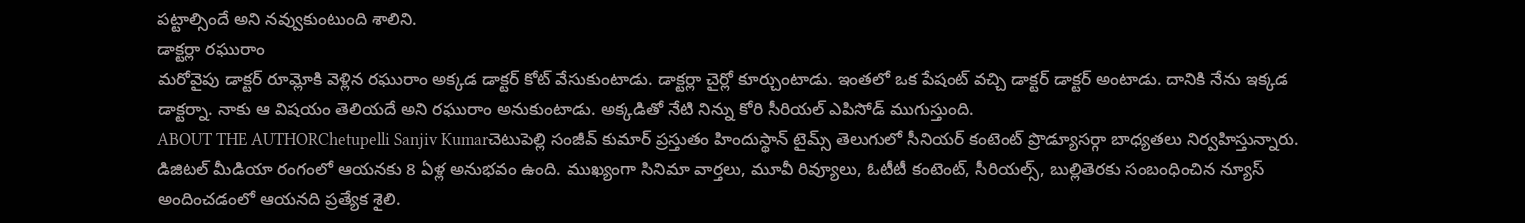పట్టాల్సిందే అని నవ్వుకుంటుంది శాలిని.
డాక్టర్లా రఘురాం
మరోవైపు డాక్టర్ రూమ్లోకి వెళ్లిన రఘురాం అక్కడ డాక్టర్ కోట్ వేసుకుంటాడు. డాక్టర్లా చైర్లో కూర్చుంటాడు. ఇంతలో ఒక పేషంట్ వచ్చి డాక్టర్ డాక్టర్ అంటాడు. దానికి నేను ఇక్కడ డాక్టర్నా. నాకు ఆ విషయం తెలియదే అని రఘురాం అనుకుంటాడు. అక్కడితో నేటి నిన్ను కోరి సీరియల్ ఎపిసోడ్ ముగుస్తుంది.
ABOUT THE AUTHORChetupelli Sanjiv Kumarచెటుపెల్లి సంజీవ్ కుమార్ ప్రస్తుతం హిందుస్థాన్ టైమ్స్ తెలుగులో సీనియర్ కంటెంట్ ప్రొడ్యూసర్గా బాధ్యతలు నిర్వహిస్తున్నారు. డిజిటల్ మీడియా రంగంలో ఆయనకు 8 ఏళ్ల అనుభవం ఉంది. ముఖ్యంగా సినిమా వార్తలు, మూవీ రివ్యూలు, ఓటీటీ కంటెంట్, సీరియల్స్, బుల్లితెరకు సంబంధించిన న్యూస్ అందించడంలో ఆయనది ప్రత్యేక శైలి.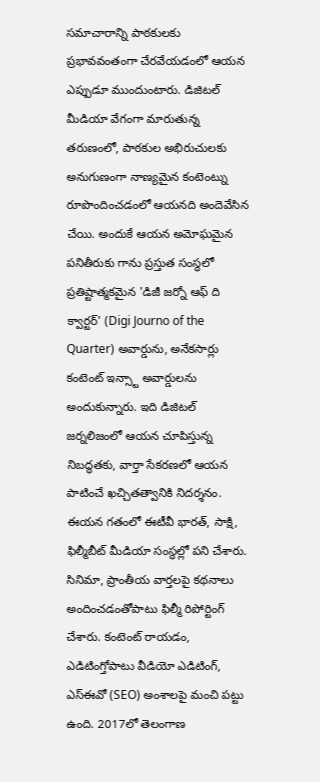సమాచారాన్ని పాఠకులకు ప్రభావవంతంగా చేరవేయడంలో ఆయన ఎప్పుడూ ముందుంటారు. డిజిటల్ మీడియా వేగంగా మారుతున్న తరుణంలో, పాఠకుల అభిరుచులకు అనుగుణంగా నాణ్యమైన కంటెంట్ను రూపొందించడంలో ఆయనది అందెవేసిన చేయి. అందుకే ఆయన అమోఘమైన పనితీరుకు గాను ప్రస్తుత సంస్థలో ప్రతిష్టాత్మకమైన 'డిజీ జర్నో ఆఫ్ ది క్వార్టర్' (Digi Journo of the Quarter) అవార్డును, అనేకసార్లు కంటెంట్ ఇన్స్టా అవార్డులను అందుకున్నారు. ఇది డిజిటల్ జర్నలిజంలో ఆయన చూపిస్తున్న నిబద్ధతకు, వార్తా సేకరణలో ఆయన పాటించే ఖచ్చితత్వానికి నిదర్శనం. ఈయన గతంలో ఈటీవీ భారత్, సాక్షి, ఫిల్మీబీట్ మీడియా సంస్థల్లో పని చేశారు. సినిమా, ప్రాంతీయ వార్తలపై కథనాలు అందించడంతోపాటు ఫిల్మీ రిపోర్టింగ్ చేశారు. కంటెంట్ రాయడం, ఎడిటింగ్తోపాటు వీడియో ఎడిటింగ్, ఎస్ఈవో (SEO) అంశాలపై మంచి పట్టు ఉంది. 2017లో తెలంగాణ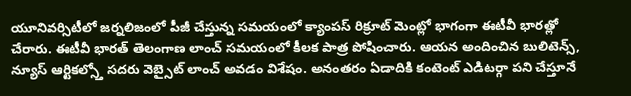యూనివర్సిటీలో జర్నలిజంలో పీజీ చేస్తున్న సమయంలో క్యాంపస్ రిక్రూట్ మెంట్లో భాగంగా ఈటీవీ భారత్లో చేరారు. ఈటీవీ భారత్ తెలంగాణ లాంచ్ సమయంలో కీలక పాత్ర పోషించారు. ఆయన అందించిన బులిటెన్స్, న్యూస్ ఆర్టికల్స్తో సదరు వెబ్సైట్ లాంచ్ అవడం విశేషం. అనంతరం ఏడాదికి కంటెంట్ ఎడిటర్గా పని చేస్తూనే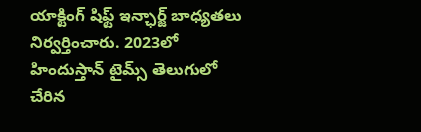యాక్టింగ్ షిఫ్ట్ ఇన్ఛార్జ్ బాధ్యతలు నిర్వర్తించారు. 2023లో హిందుస్తాన్ టైమ్స్ తెలుగులో చేరిన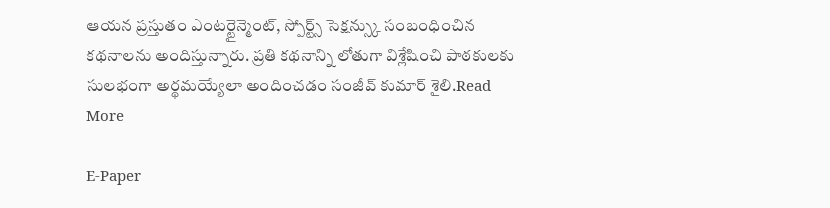ఆయన ప్రస్తుతం ఎంటర్టైన్మెంట్, స్పోర్ట్స్ సెక్షన్స్కు సంబంధించిన కథనాలను అందిస్తున్నారు. ప్రతి కథనాన్ని లోతుగా విశ్లేషించి పాఠకులకు సులభంగా అర్థమయ్యేలా అందించడం సంజీవ్ కుమార్ శైలి.Read More

E-Paper